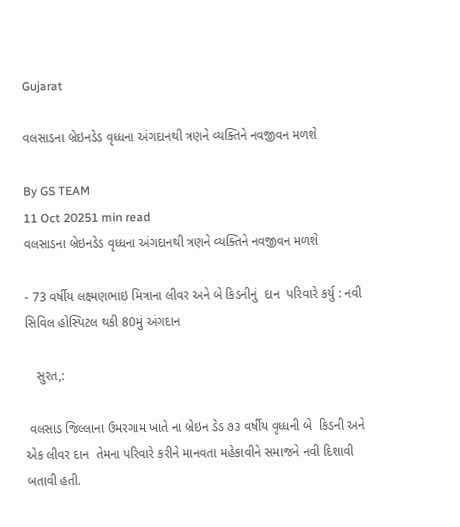Gujarat

વલસાડના બ્રેઇનડેડ વૃધ્ધના અંગદાનથી ત્રણને વ્યક્તિને નવજીવન મળશે

By GS TEAM
11 Oct 20251 min read
વલસાડના બ્રેઇનડેડ વૃધ્ધના અંગદાનથી ત્રણને વ્યક્તિને નવજીવન મળશે

- 73 વર્ષીય લક્ષ્મણભાઇ મિત્રાના લીવર અને બે કિડનીનું  દાન  પરિવારે કર્યુ : નવી સિવિલ હોસ્પિટલ થકી 80મું અંગદાન

   સુરત,:

 વલસાડ જિલ્લાના ઉમરગામ ખાતે ના બ્રેઇન ડેડ ૭૩ વર્ષીય વૃધ્ધની બે  કિડની અને એક લીવર દાન  તેમના પરિવારે કરીને માનવતા મહેકાવીને સમાજને નવી દિશાવી બતાવી હતી.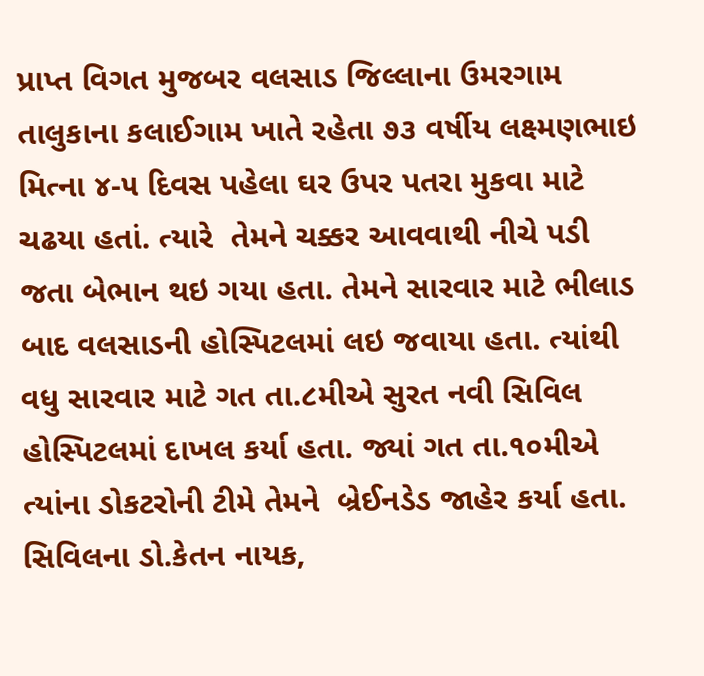પ્રાપ્ત વિગત મુજબર વલસાડ જિલ્લાના ઉમરગામ તાલુકાના કલાઈગામ ખાતે રહેતા ૭૩ વર્ષીય લક્ષ્મણભાઇ મિત્ના ૪-૫ દિવસ પહેલા ઘર ઉપર પતરા મુકવા માટે ચઢયા હતાં. ત્યારે  તેમને ચક્કર આવવાથી નીચે પડી જતા બેભાન થઇ ગયા હતા. તેમને સારવાર માટે ભીલાડ બાદ વલસાડની હોસ્પિટલમાં લઇ જવાયા હતા. ત્યાંથી વધુ સારવાર માટે ગત તા.૮મીએ સુરત નવી સિવિલ હોસ્પિટલમાં દાખલ કર્યા હતા. જ્યાં ગત તા.૧૦મીએ ત્યાંના ડોકટરોની ટીમે તેમને  બ્રેઈનડેડ જાહેર કર્યા હતા. સિવિલના ડો.કેતન નાયક,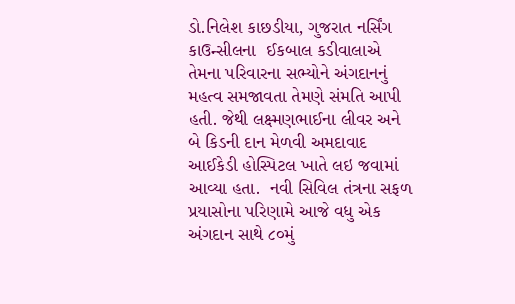ડો.નિલેશ કાછડીયા, ગુજરાત નર્સિંગ કાઉન્સીલના  ઈકબાલ કડીવાલાએ તેમના પરિવારના સભ્યોને અંગદાનનું  મહત્વ સમજાવતા તેમણે સંમતિ આપી હતી. જેથી લક્ષ્મણભાઈના લીવર અને બે કિડની દાન મેળવી અમદાવાદ આઈકેડી હોસ્પિટલ ખાતે લઇ જવામાં આવ્યા હતા.  નવી સિવિલ તંત્રના સફળ પ્રયાસોના પરિણામે આજે વધુ એક અંગદાન સાથે ૮૦મું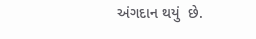અંગદાન થયું  છે.